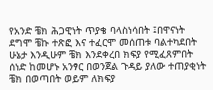የአንድ ቼክ ሕጋዊነት ጥያቄ ባላስነሳበት ፤በዋናነት ደግሞ ቼኩ ተጽፎ እና ተፈርሞ መሰጠቱ ባልተካደበት ሁኔታ እንዲሁም ቼክ እንደቀረበ ክፍያ የሚፈጸምበት ሰነድ ከመሆኑ አንፃር በወንጀል ጉዳይ ያለው ተጠያቂነት ቼክ በወጣበት ወይም ለክፍያ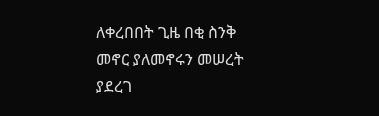ለቀረበበት ጊዜ በቂ ስንቅ መኖር ያለመኖሩን መሠረት ያደረገ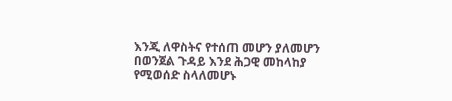እንጂ ለዋስትና የተሰጠ መሆን ያለመሆን በወንጀል ጉዳይ እንደ ሕጋዊ መከላከያ የሚወሰድ ስላለመሆኑ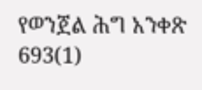የወንጀል ሕግ አንቀጽ 693(1)